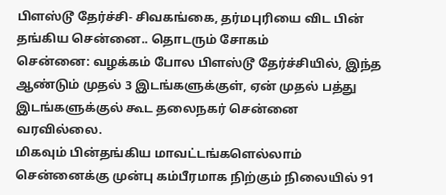பிளஸ்டூ தேர்ச்சி- சிவகங்கை, தர்மபுரியை விட பின் தங்கிய சென்னை.. தொடரும் சோகம்
சென்னை: வழக்கம் போல பிளஸ்டூ தேர்ச்சியில், இந்த ஆண்டும் முதல் 3 இடங்களுக்குள், ஏன் முதல் பத்து இடங்களுக்குல் கூட தலைநகர் சென்னை வரவில்லை.
மிகவும் பின்தங்கிய மாவட்டங்களெல்லாம் சென்னைக்கு முன்பு கம்பீரமாக நிற்கும் நிலையில் 91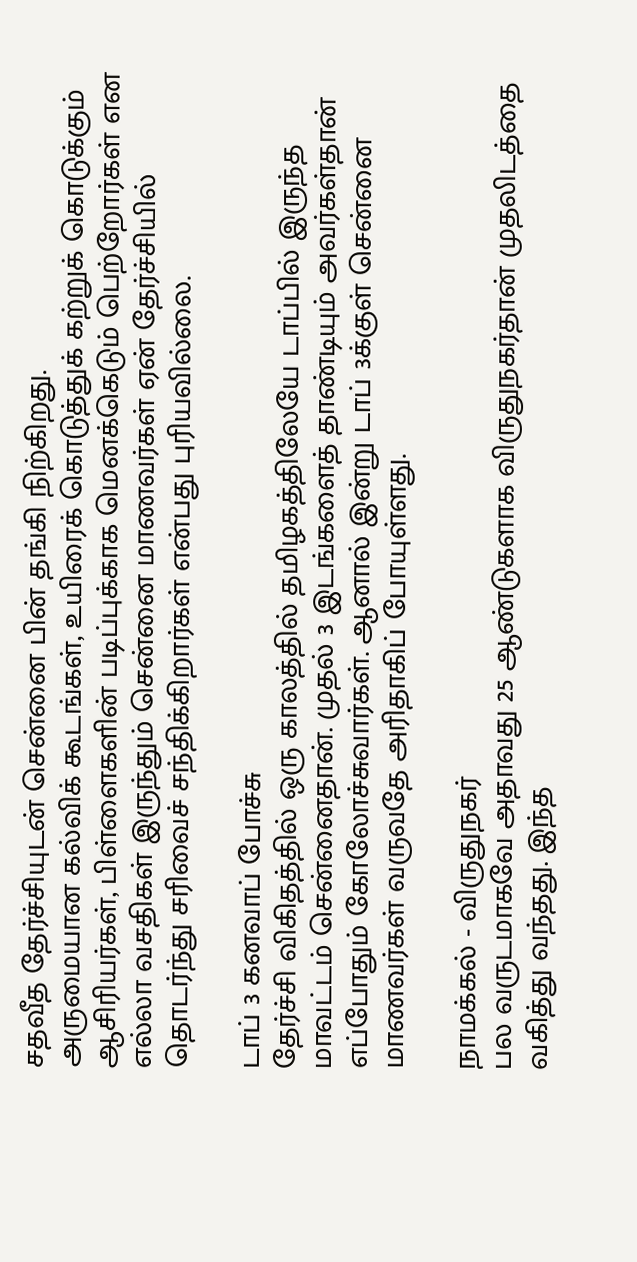சதவீத தேர்ச்சியுடன் சென்னை பின் தங்கி நிற்கிறது.
அருமையான கல்விக் கூடங்கள், உயிரைக் கொடுத்துக் கற்றுக் கொடுக்கும் ஆசிரியர்கள், பிள்ளைகளின் படிப்புக்காக மெனக்கெடும் பெற்றோர்கள் என எல்லா வசதிகள் இருந்தும் சென்னை மாணவர்கள் ஏன் தேர்ச்சியில் தொடர்ந்து சரிவைச் சந்திக்கிறார்கள் என்பது புரியவில்லை.

டாப் 3 கனவாப் போச்சு
தேர்ச்சி விகிதத்தில் ஒரு காலத்தில் தமிழகத்திலேயே டாப்பில் இருந்த மாவட்டம் சென்னைதான். முதல் 3 இடங்களைத் தாண்டியும் அவர்கள்தான் எப்போதும் கோலோச்சுவார்கள். ஆனால் இன்று டாப் 3க்குள் சென்னை மாணவர்கள் வருவதே அரிதாகிப் போயுள்ளது.

நாமக்கல் - விருதுநகர்
பல வருடமாகவே அதாவது 25 ஆண்டுகளாக விருதுநகர்தான் முதலிடத்தை வகித்து வந்தது. இந்த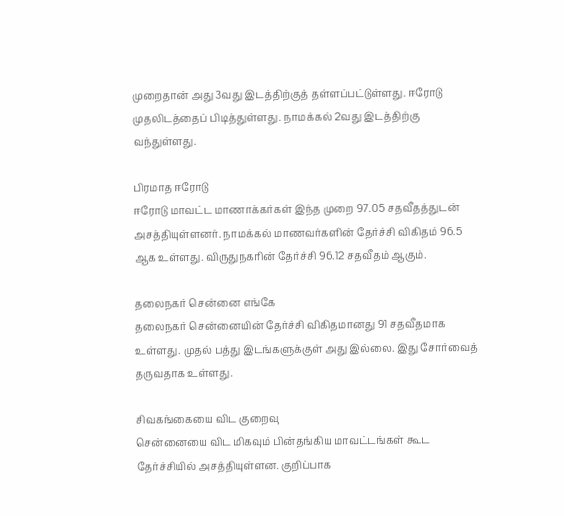முறைதான் அது 3வது இடத்திற்குத் தள்ளப்பட்டுள்ளது. ஈரோடு முதலிடத்தைப் பிடித்துள்ளது. நாமக்கல் 2வது இடத்திற்கு வந்துள்ளது.

பிரமாத ஈரோடு
ஈரோடு மாவட்ட மாணாக்கர்கள் இந்த முறை 97.05 சதவீதத்துடன் அசத்தியுள்ளனர். நாமக்கல் மாணவர்களின் தேர்ச்சி விகிதம் 96.5 ஆக உள்ளது. விருதுநகரின் தேர்ச்சி 96.12 சதவீதம் ஆகும்.

தலைநகர் சென்னை எங்கே
தலைநகர் சென்னையின் தேர்ச்சி விகிதமானது 91 சதவீதமாக உள்ளது. முதல் பத்து இடங்களுக்குள் அது இல்லை. இது சோர்வைத் தருவதாக உள்ளது.

சிவகங்கையை விட குறைவு
சென்னையை விட மிகவும் பின்தங்கிய மாவட்டங்கள் கூட தேர்ச்சியில் அசத்தியுள்ளன. குறிப்பாக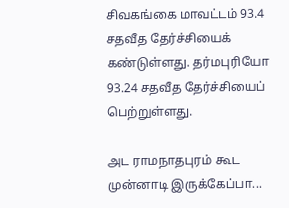சிவகங்கை மாவட்டம் 93.4 சதவீத தேர்ச்சியைக் கண்டுள்ளது. தர்மபுரியோ 93.24 சதவீத தேர்ச்சியைப் பெற்றுள்ளது.

அட ராமநாதபுரம் கூட முன்னாடி இருக்கேப்பா...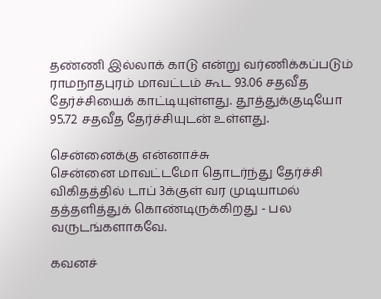தண்ணி இல்லாக் காடு என்று வர்ணிக்கப்படும் ராமநாதபுரம் மாவட்டம் கூட 93.06 சதவீத தேர்ச்சியைக் காட்டியுள்ளது. தூத்துக்குடியோ 95.72 சதவீத தேர்ச்சியுடன் உள்ளது.

சென்னைக்கு என்னாச்சு
சென்னை மாவட்டமோ தொடர்ந்து தேர்ச்சி விகிதத்தில் டாப் 3க்குள் வர முடியாமல் தத்தளித்துக் கொண்டிருக்கிறது - பல வருடங்களாகவே.

கவனச்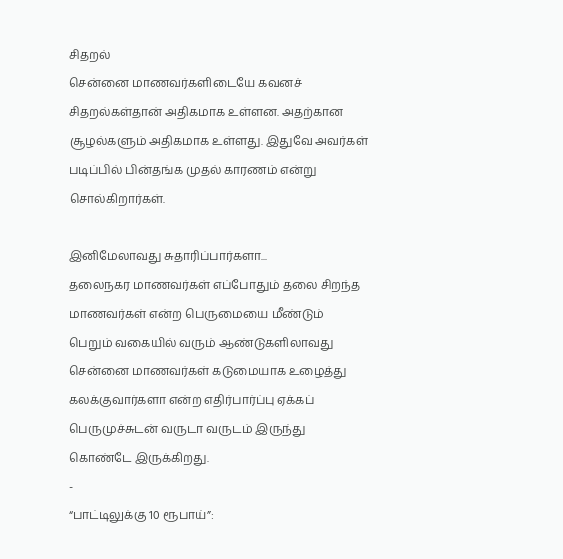சிதறல்
சென்னை மாணவர்களிடையே கவனச் சிதறல்கள்தான் அதிகமாக உள்ளன. அதற்கான சூழல்களும் அதிகமாக உள்ளது. இதுவே அவர்கள் படிப்பில் பின்தங்க முதல் காரணம் என்று சொல்கிறார்கள்.

இனிமேலாவது சுதாரிப்பார்களா...
தலைநகர மாணவர்கள் எப்போதும் தலை சிறந்த மாணவர்கள் என்ற பெருமையை மீண்டும் பெறும் வகையில் வரும் ஆண்டுகளிலாவது சென்னை மாணவர்கள் கடுமையாக உழைத்து கலக்குவார்களா என்ற எதிர்பார்ப்பு ஏக்கப் பெருமுச்சுடன் வருடா வருடம் இருந்து கொண்டே இருக்கிறது.
-
“பாட்டிலுக்கு 10 ரூபாய்”: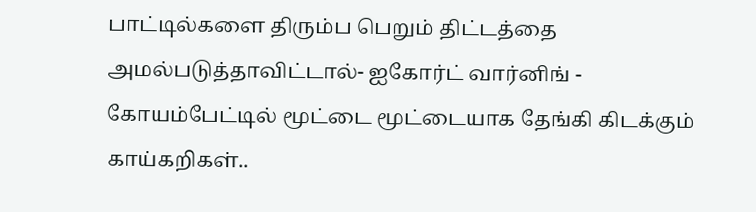பாட்டில்களை திரும்ப பெறும் திட்டத்தை அமல்படுத்தாவிட்டால்- ஐகோர்ட் வார்னிங் -
கோயம்பேட்டில் மூட்டை மூட்டையாக தேங்கி கிடக்கும் காய்கறிகள்..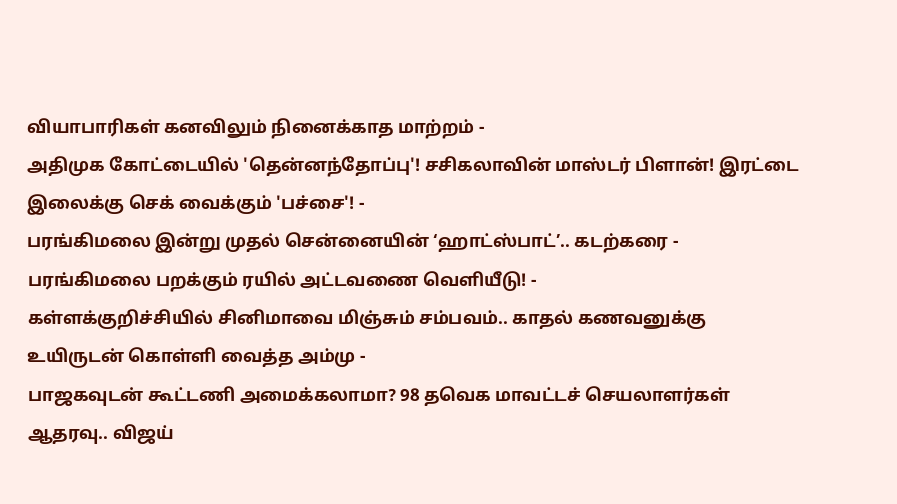வியாபாரிகள் கனவிலும் நினைக்காத மாற்றம் -
அதிமுக கோட்டையில் 'தென்னந்தோப்பு'! சசிகலாவின் மாஸ்டர் பிளான்! இரட்டை இலைக்கு செக் வைக்கும் 'பச்சை'! -
பரங்கிமலை இன்று முதல் சென்னையின் ‘ஹாட்ஸ்பாட்’.. கடற்கரை - பரங்கிமலை பறக்கும் ரயில் அட்டவணை வெளியீடு! -
கள்ளக்குறிச்சியில் சினிமாவை மிஞ்சும் சம்பவம்.. காதல் கணவனுக்கு உயிருடன் கொள்ளி வைத்த அம்மு -
பாஜகவுடன் கூட்டணி அமைக்கலாமா? 98 தவெக மாவட்டச் செயலாளர்கள் ஆதரவு.. விஜய்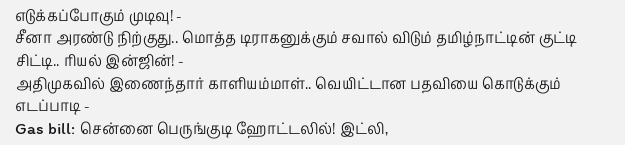எடுக்கப்போகும் முடிவு! -
சீனா அரண்டு நிற்குது.. மொத்த டிராகனுக்கும் சவால் விடும் தமிழ்நாட்டின் குட்டி சிட்டி.. ரியல் இன்ஜின்! -
அதிமுகவில் இணைந்தார் காளியம்மாள்.. வெயிட்டான பதவியை கொடுக்கும் எடப்பாடி -
Gas bill: சென்னை பெருங்குடி ஹோட்டலில்! இட்லி,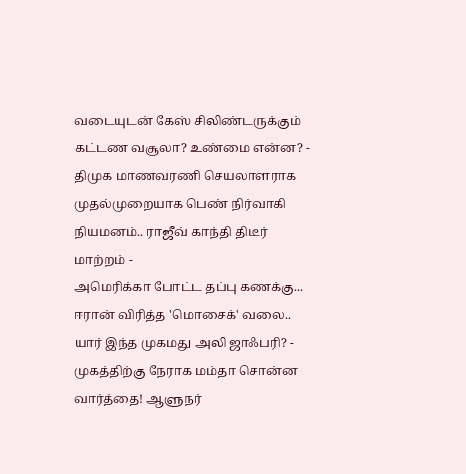வடையுடன் கேஸ் சிலிண்டருக்கும் கட்டண வசூலா? உண்மை என்ன? -
திமுக மாணவரணி செயலாளராக முதல்முறையாக பெண் நிர்வாகி நியமனம்.. ராஜீவ் காந்தி திடீர் மாற்றம் -
அமெரிக்கா போட்ட தப்பு கணக்கு... ஈரான் விரித்த 'மொசைக்' வலை.. யார் இந்த முகமது அலி ஜாஃபரி? -
முகத்திற்கு நேராக மம்தா சொன்ன வார்த்தை! ஆளுநர்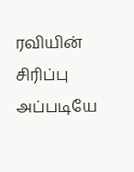ரவியின் சிரிப்பு அப்படியே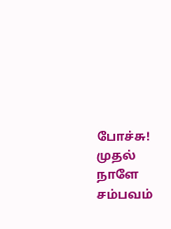போச்சு! முதல் நாளே சம்பவம்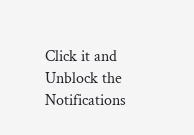Click it and Unblock the Notifications